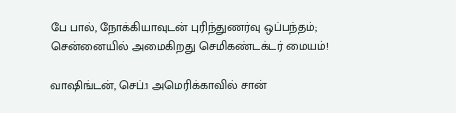பே பால், நோக்கியாவுடன் புரிந்துணர்வு ஒப்பந்தம்; சென்னையில் அமைகிறது செமிகண்டக்டர் மையம்!

வாஷிங்டன், செப்.1 அமெரிக்காவில் சான்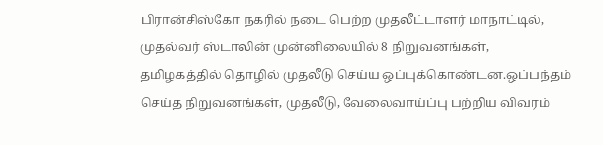பிரான்சிஸ்கோ நகரில் நடை பெற்ற முதலீட்டாளர் மாநாட்டில், முதல்வர் ஸ்டாலின் முன்னிலையில் 8 நிறுவனங்கள், தமிழகத்தில் தொழில் முதலீடு செய்ய ஒப்புக்கொண்டன.ஒப்பந்தம் செய்த நிறுவனங்கள், முதலீடு, வேலைவாய்ப்பு பற்றிய விவரம்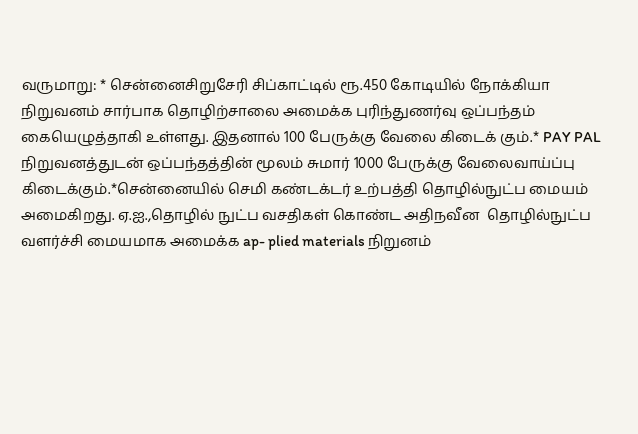வருமாறு: * சென்னைசிறுசேரி சிப்காட்டில் ரூ.450 கோடியில் நோக்கியா நிறுவனம் சார்பாக தொழிற்சாலை அமைக்க புரிந்துணர்வு ஒப்பந்தம் கையெழுத்தாகி உள்ளது. இதனால் 100 பேருக்கு வேலை கிடைக் கும்.* PAY PAL நிறுவனத்துடன் ஒப்பந்தத்தின் மூலம் சுமார் 1000 பேருக்கு வேலைவாய்ப்பு கிடைக்கும்.*சென்னையில் செமி கண்டக்டர் உற்பத்தி தொழில்நுட்ப மையம் அமைகிறது. ஏ.ஐ.,தொழில் நுட்ப வசதிகள் கொண்ட அதிநவீன  தொழில்நுட்ப வளர்ச்சி மையமாக அமைக்க ap- plied materials நிறுனம்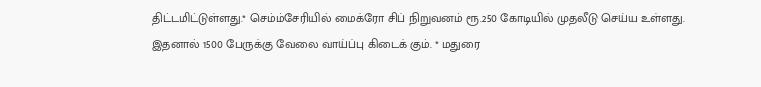திட்டமிட்டுள்ளது.* செம்ம்சேரியில் மைக்ரோ சிப் நிறுவனம் ரூ.250 கோடியில் முதலீடு செய்ய உள்ளது. இதனால் 1500 பேருக்கு வேலை வாய்ப்பு கிடைக் கும். * மதுரை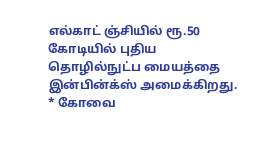எல்காட் ஞ்சியில் ரூ.50 கோடியில் புதிய தொழில்நுட்ப மையத்தை இன்பின்க்ஸ் அமைக்கிறது. * கோவை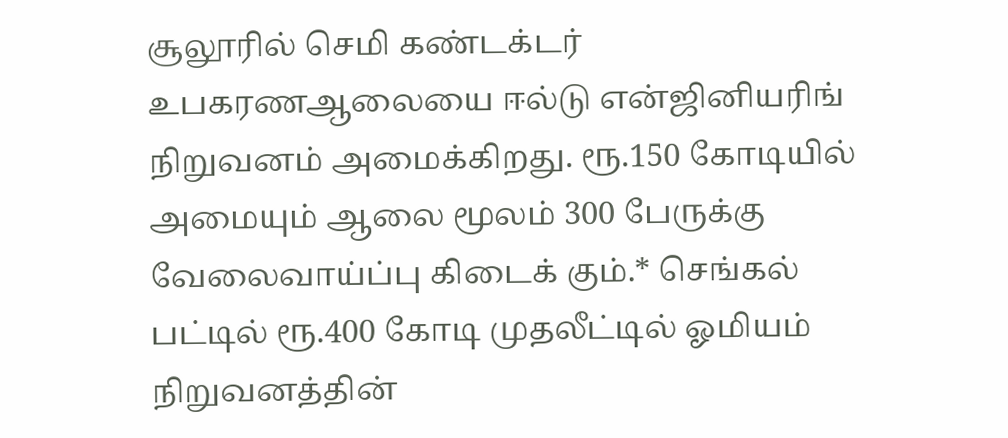சூலூரில் செமி கண்டக்டர் உபகரணஆலையை ஈல்டு என்ஜினியரிங் நிறுவனம் அமைக்கிறது. ரூ.150 கோடியில் அமையும் ஆலை மூலம் 300 பேருக்கு வேலைவாய்ப்பு கிடைக் கும்.* செங்கல் பட்டில் ரூ.400 கோடி முதலீட்டில் ஓமியம் நிறுவனத்தின்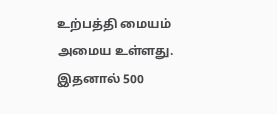உற்பத்தி மையம் அமைய உள்ளது.  இதனால் 500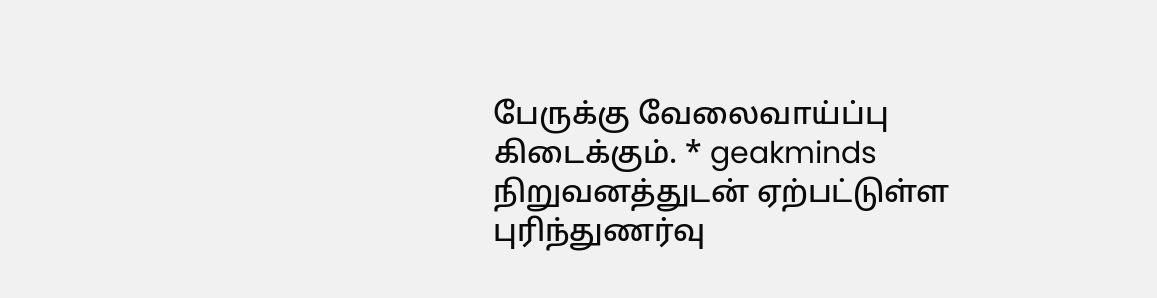பேருக்கு வேலைவாய்ப்பு கிடைக்கும். * geakminds நிறுவனத்துடன் ஏற்பட்டுள்ள புரிந்துணர்வு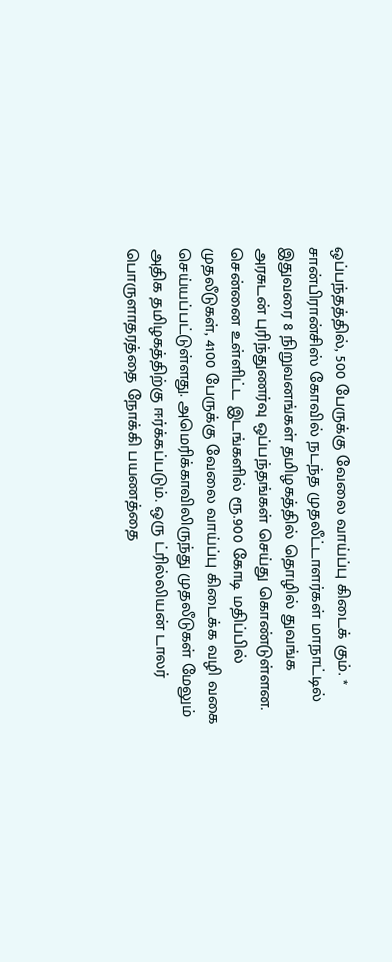ஒப்பந்தத்தில், 500 பேருக்கு வேலை வாய்ப்பு கிடைக் கும். * சான்பிரான்சிஸ் கோவில் நடந்த முதலீட்டாளர்கள் மாநாட்டில் இதுவரை 8 நிறுவனங்கள் தமிழகத்தில் தொழில் துவங்க அரசுடன் புரிந்துணர்வு ஒப்பந்தங்கள் செய்து கொண்டுள்ளன. சென்னை உள்ளிட்ட இடங்களில் ரூ.900 கோடி மதிப்பில் முதலீடுகள், 4100 பேருக்கு வேலை வாய்ப்பு கிடைக்க வழி வகை செய்யப்பட்டுள்ளது. அமெரிக்காவிலிருந்து முதலீடுகள் மேலும் அதிக தமிழகத்திற்கு ஈர்க்கப்படும். ஒரு ட்ரில்லியன் டாலர் பொருளாதரத்தை நோக்கி பயணத்தை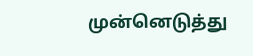முன்னெடுத்து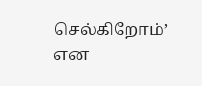செல்கிறோம்’ என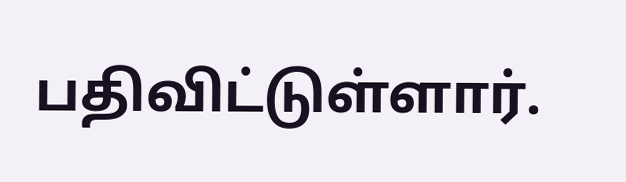பதிவிட்டுள்ளார்.